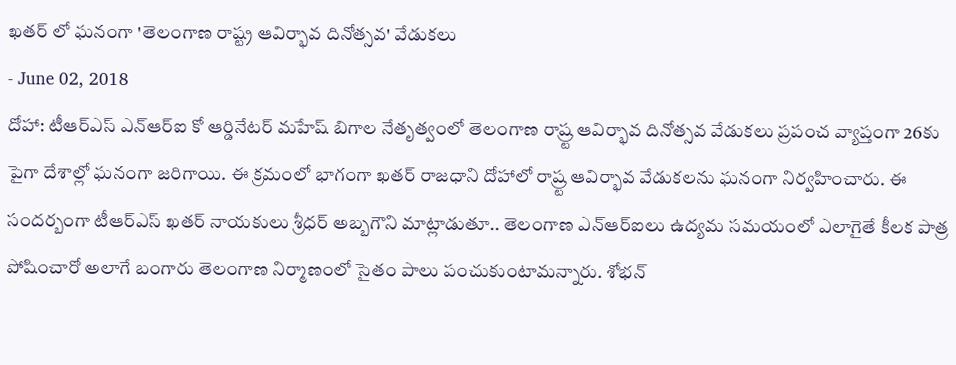ఖతర్ లో ఘనంగా 'తెలంగాణ రాష్ట్ర ఆవిర్భావ దినోత్సవ' వేడుకలు
- June 02, 2018
దోహా: టీఆర్ఎస్ ఎన్ఆర్ఐ కో ఆర్డినేటర్ మహేష్ బిగాల నేతృత్వంలో తెలంగాణ రాష్ర్ట ఆవిర్భావ దినోత్సవ వేడుకలు ప్రపంచ వ్యాప్తంగా 26కు పైగా దేశాల్లో ఘనంగా జరిగాయి. ఈ క్రమంలో భాగంగా ఖతర్ రాజధాని దోహాలో రాష్ర్ట ఆవిర్భావ వేడుకలను ఘనంగా నిర్వహించారు. ఈ సందర్బంగా టీఆర్ఎస్ ఖతర్ నాయకులు శ్రీధర్ అబ్బగౌని మాట్లాడుతూ.. తెలంగాణ ఎన్ఆర్ఐలు ఉద్యమ సమయంలో ఎలాగైతే కీలక పాత్ర పోషించారో అలాగే బంగారు తెలంగాణ నిర్మాణంలో సైతం పాలు పంచుకుంటామన్నారు. శోభన్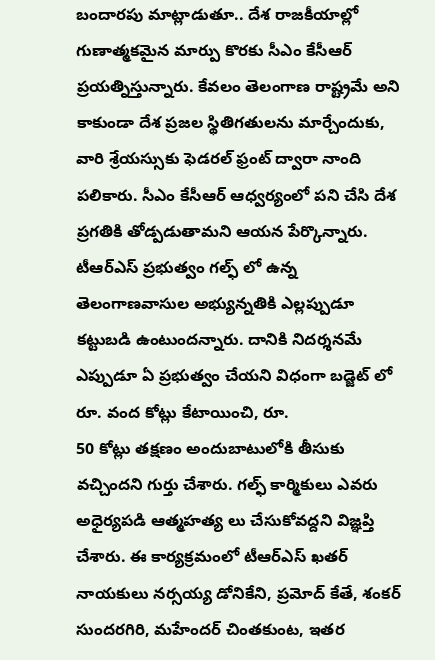బందారపు మాట్లాడుతూ.. దేశ రాజకీయాల్లో గుణాత్మకమైన మార్పు కొరకు సీఎం కేసీఆర్ ప్రయత్నిస్తున్నారు. కేవలం తెలంగాణ రాష్ట్రమే అని కాకుండా దేశ ప్రజల స్థితిగతులను మార్చేందుకు, వారి శ్రేయస్సుకు ఫెడరల్ ఫ్రంట్ ద్వారా నాంది పలికారు. సీఎం కేసీఆర్ ఆధ్వర్యంలో పని చేసి దేశ ప్రగతికి తోడ్పడుతామని ఆయన పేర్కొన్నారు. టీఆర్ఎస్ ప్రభుత్వం గల్ఫ్ లో ఉన్న తెలంగాణవాసుల అభ్యున్నతికి ఎల్లప్పుడూ కట్టుబడి ఉంటుందన్నారు. దానికి నిదర్శనమే ఎప్పుడూ ఏ ప్రభుత్వం చేయని విధంగా బడ్జెట్ లో రూ. వంద కోట్లు కేటాయించి, రూ.
50 కోట్లు తక్షణం అందుబాటులోకి తీసుకు వచ్చిందని గుర్తు చేశారు. గల్ఫ్ కార్మికులు ఎవరు అధైర్యపడి ఆత్మహత్య లు చేసుకోవద్దని విజ్ఞప్తి చేశారు. ఈ కార్యక్రమంలో టీఆర్ఎస్ ఖతర్ నాయకులు నర్సయ్య డోనికేని, ప్రమోద్ కేతే, శంకర్ సుందరగిరి, మహేందర్ చింతకుంట, ఇతర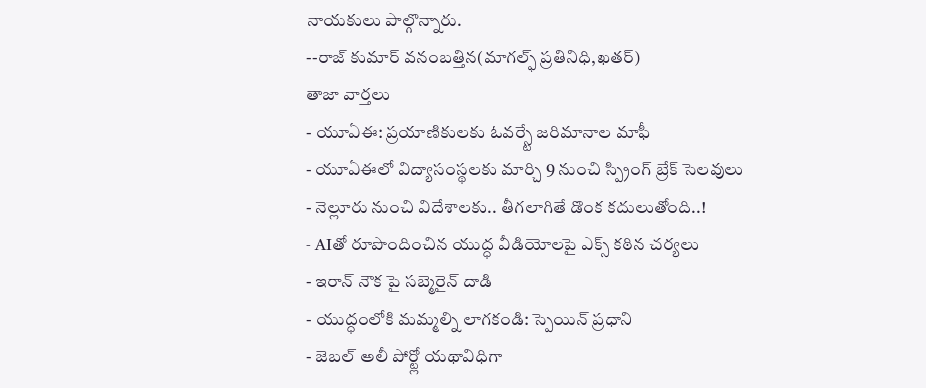నాయకులు పాల్గొన్నారు.
--రాజ్ కుమార్ వనంబత్తిన(మాగల్ఫ్ ప్రతినిధి,ఖతర్)
తాజా వార్తలు
- యూఏఈ: ప్రయాణికులకు ఓవర్స్టే జరిమానాల మాఫీ
- యూఏఈలో విద్యాసంస్థలకు మార్చి 9 నుంచి స్ప్రింగ్ బ్రేక్ సెలవులు
- నెల్లూరు నుంచి విదేశాలకు.. తీగలాగితే డొంక కదులుతోంది..!
- AIతో రూపొందించిన యుద్ధ వీడియోలపై ఎక్స్ కఠిన చర్యలు
- ఇరాన్ నౌక పై సబ్మెరైన్ దాడి
- యుద్ధంలోకి మమ్మల్ని లాగకండి: స్పెయిన్ ప్రధాని
- జెబల్ అలీ పోర్ట్లో యథావిధిగా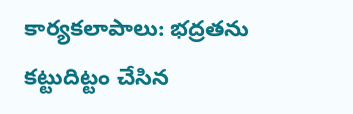కార్యకలాపాలు: భద్రతను కట్టుదిట్టం చేసిన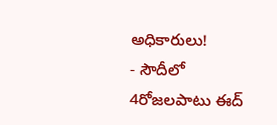అధికారులు!
- సౌదీలో 4రోజలపాటు ఈద్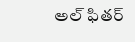అల్ ఫితర్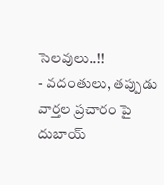సెలవులు..!!
- వదంతులు, తప్పుడు వార్తల ప్రచారం పై దుబాయ్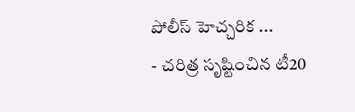పోలీస్ హెచ్చరిక ...
- చరిత్ర సృష్టించిన టీ20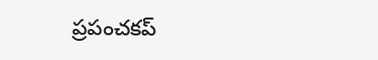ప్రపంచకప్